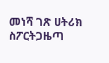መነሻ ገጽ ሀትሪክ ስፖርትጋዜጣ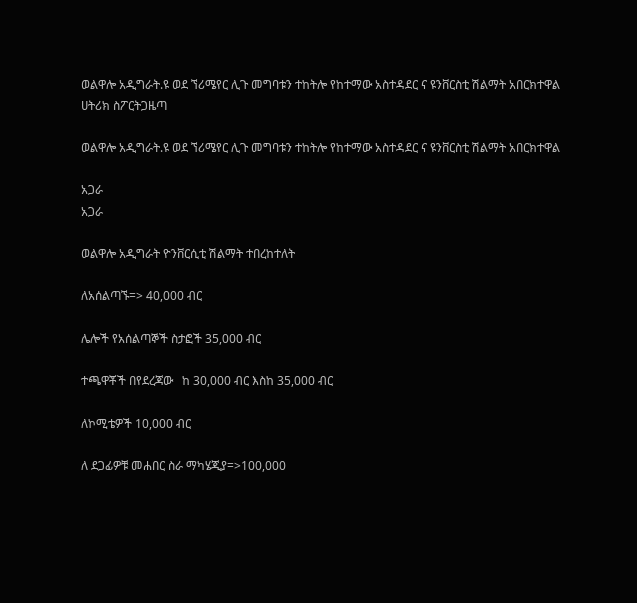ወልዋሎ አዲግራት.ዩ ወደ ኘሪሜየር ሊጉ መግባቱን ተከትሎ የከተማው አስተዳደር ና ዩንቨርስቲ ሽልማት አበርክተዋል
ሀትሪክ ስፖርትጋዜጣ

ወልዋሎ አዲግራት.ዩ ወደ ኘሪሜየር ሊጉ መግባቱን ተከትሎ የከተማው አስተዳደር ና ዩንቨርስቲ ሽልማት አበርክተዋል

አጋራ
አጋራ

ወልዋሎ አዲግራት ዮንቨርሲቲ ሽልማት ተበረከተለት

ለአሰልጣኙ=> 40,000 ብር

ሌሎች የአሰልጣኞች ስታፎች 35,000 ብር

ተጫዋቾች በየደረጃው   ከ 30,000 ብር እስከ 35,000 ብር

ለኮሚቴዎች 10,000 ብር

ለ ደጋፊዎቹ መሐበር ስራ ማካሄጂያ=>100,000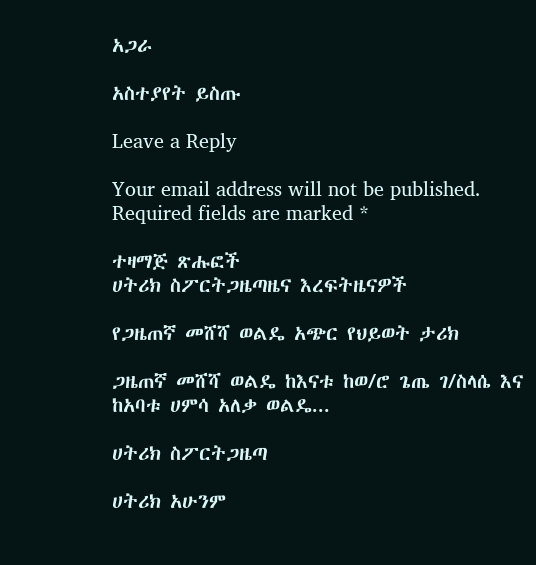አጋራ

አስተያየት ይስጡ

Leave a Reply

Your email address will not be published. Required fields are marked *

ተዛማጅ ጽሑፎች
ሀትሪክ ስፖርትጋዜጣዜና እረፍትዜናዎች

የጋዜጠኛ መሸሻ ወልዴ አጭር የህይወት ታሪክ

ጋዜጠኛ መሸሻ ወልዴ ከእናቱ ከወ/ሮ ጌጤ ገ/ስላሴ እና ከአባቱ ሀምሳ አለቃ ወልዴ...

ሀትሪክ ስፖርትጋዜጣ

ሀትሪክ አሁንም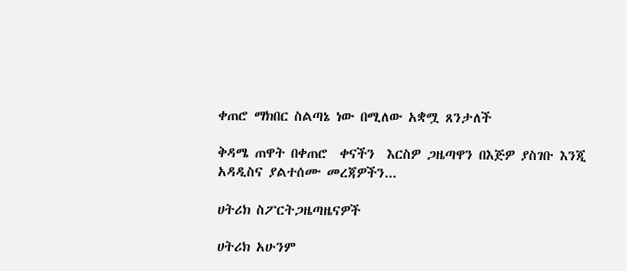ቀጠሮ ማክበር ስልጣኔ ነው በሚለው አቋሟ ጸንታለች

ቅዳሜ ጠዋት በቀጠሮ  ቀናችን  እርስዎ ጋዜጣዋን በእጅዎ ያስገቡ እንጂ አዳዲስና ያልተሰሙ መረጃዎችን...

ሀትሪክ ስፖርትጋዜጣዜናዎች

ሀትሪክ አሁንም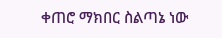ቀጠሮ ማክበር ስልጣኔ ነው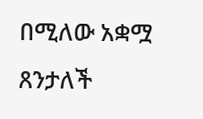በሚለው አቋሟ ጸንታለች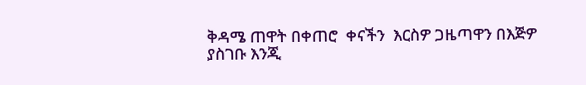ቅዳሜ ጠዋት በቀጠሮ  ቀናችን  እርስዎ ጋዜጣዋን በእጅዎ ያስገቡ እንጂ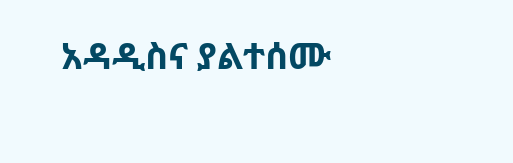አዳዲስና ያልተሰሙ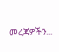መረጃዎችን...